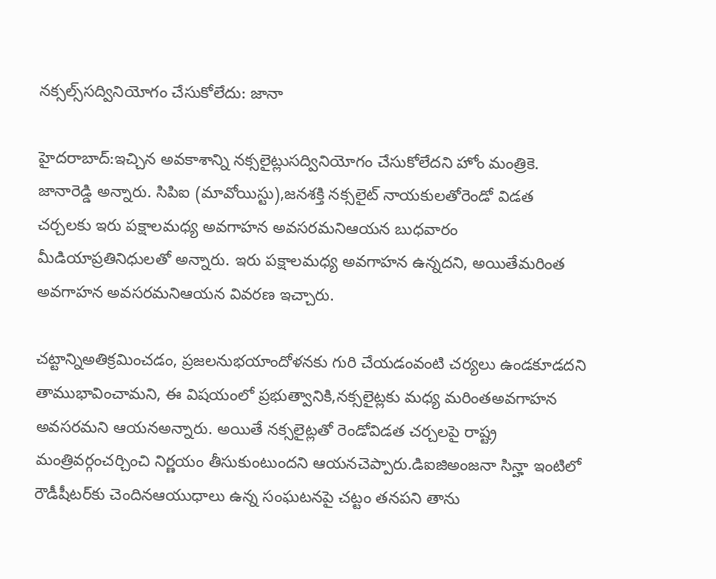నక్సల్స్‌సద్వినియోగం చేసుకోలేదు: జానా

హైదరాబాద్‌:ఇచ్చిన అవకాశాన్ని నక్సలైట్లుసద్వినియోగం చేసుకోలేదని హోం మంత్రికె. జానారెడ్డి అన్నారు. సిపిఐ (మావోయిస్టు),జనశక్తి నక్సలైట్‌ నాయకులతోరెండో విడత చర్చలకు ఇరు పక్షాలమధ్య అవగాహన అవసరమనిఆయన బుధవారం మీడియాప్రతినిధులతో అన్నారు. ఇరు పక్షాలమధ్య అవగాహన ఉన్నదని, అయితేమరింత అవగాహన అవసరమనిఆయన వివరణ ఇచ్చారు.

చట్టాన్నిఅతిక్రమించడం, ప్రజలనుభయాందోళనకు గురి చేయడంవంటి చర్యలు ఉండకూడదని తాముభావించామని, ఈ విషయంలో ప్రభుత్వానికి,నక్సలైట్లకు మధ్య మరింతఅవగాహన అవసరమని ఆయనఅన్నారు. అయితే నక్సలైట్లతో రెండోవిడత చర్చలపై రాష్ట్ర మంత్రివర్గంచర్చించి నిర్ణయం తీసుకుంటుందని ఆయనచెప్పారు.డిఐజిఅంజనా సిన్హా ఇంటిలో రౌడీషీటర్‌కు చెందినఆయుధాలు ఉన్న సంఘటనపై చట్టం తనపని తాను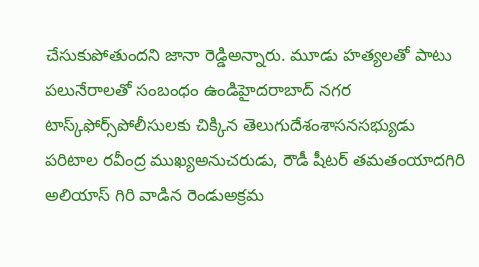చేసుకుపోతుందని జానా రెడ్డిఅన్నారు. మూడు హత్యలతో పాటు పలునేరాలతో సంబంధం ఉండిహైదరాబాద్‌ నగర టాస్క్‌ఫోర్స్‌పోలీసులకు చిక్కిన తెలుగుదేశంశాసనసభ్యుడు పరిటాల రవీంద్ర ముఖ్యఅనుచరుడు, రౌడీ షీటర్‌ తమతంయాదగిరి అలియాస్‌ గిరి వాడిన రెండుఅక్రమ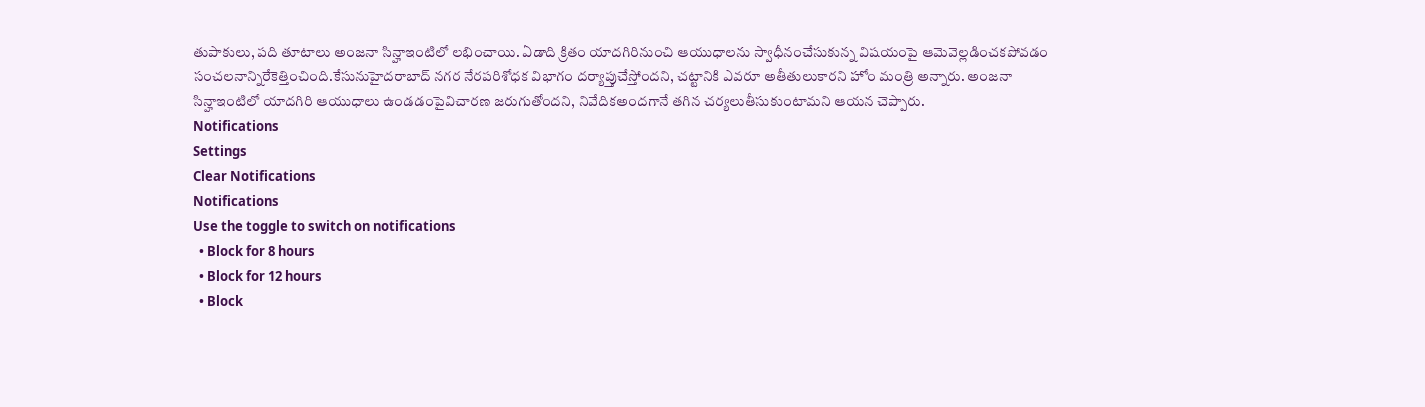తుపాకులు, పది తూటాలు అంజనా సిన్హాఇంటిలో లభించాయి. ఏడాది క్రితం యాదగిరినుంచి ఆయుధాలను స్వాధీనంచేసుకున్న విషయంపై ఆమెవెల్లడించకపోవడం సంచలనాన్నిరేకెత్తించింది.కేసునుహైదరాబాద్‌ నగర నేరపరిశోధక విభాగం దర్యాప్తుచేస్తోందని, చట్టానికి ఎవరూ అతీతులుకారని హోం మంత్రి అన్నారు. అంజనా సిన్హాఇంటిలో యాదగిరి ఆయుధాలు ఉండడంపైవిచారణ జరుగుతోందని, నివేదికఅందగానే తగిన చర్యలుతీసుకుంటామని ఆయన చెప్పారు.
Notifications
Settings
Clear Notifications
Notifications
Use the toggle to switch on notifications
  • Block for 8 hours
  • Block for 12 hours
  • Block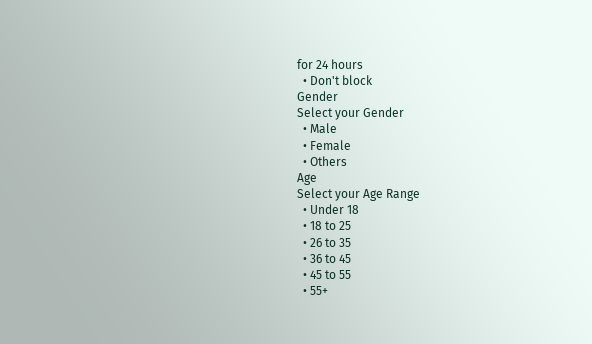for 24 hours
  • Don't block
Gender
Select your Gender
  • Male
  • Female
  • Others
Age
Select your Age Range
  • Under 18
  • 18 to 25
  • 26 to 35
  • 36 to 45
  • 45 to 55
  • 55+